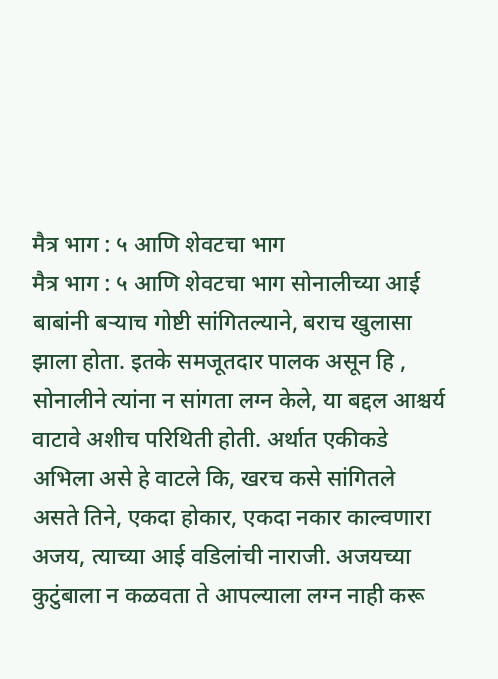मैत्र भाग : ५ आणि शेवटचा भाग
मैत्र भाग : ५ आणि शेवटचा भाग सोनालीच्या आई बाबांनी बऱ्याच गोष्टी सांगितल्याने, बराच खुलासा झाला होता. इतके समजूतदार पालक असून हि , सोनालीने त्यांना न सांगता लग्न केले, या बद्दल आश्चर्य वाटावे अशीच परिथिती होती. अर्थात एकीकडे अभिला असे हे वाटले कि, खरच कसे सांगितले असते तिने, एकदा होकार, एकदा नकार काल्वणारा अजय, त्याच्या आई वडिलांची नाराजी. अजयच्या कुटुंबाला न कळवता ते आपल्याला लग्न नाही करू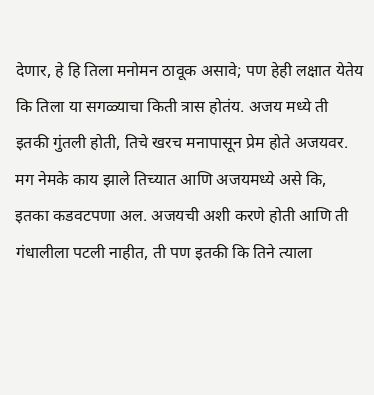देणार, हे हि तिला मनोमन ठावूक असावे; पण हेही लक्षात येतेय कि तिला या सगळ्याचा किती त्रास होतंय. अजय मध्ये ती इतकी गुंतली होती, तिचे खरच मनापासून प्रेम होते अजयवर. मग नेमके काय झाले तिच्यात आणि अजयमध्ये असे कि, इतका कडवटपणा अल. अजयची अशी करणे होती आणि ती गंधालीला पटली नाहीत, ती पण इतकी कि तिने त्याला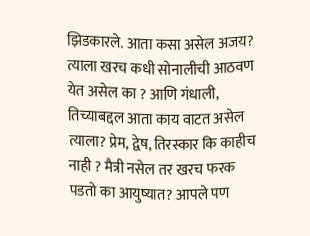झिडकारले. आता कसा असेल अजय? त्याला खरच कधी सोनालीची आठवण येत असेल का ? आणि गंधाली, तिच्याबद्दल आता काय वाटत असेल त्याला? प्रेम, द्वेष, तिरस्कार कि काहीच नाही ? मैत्री नसेल तर खरच फरक पडतो का आयुष्यात? आपले पण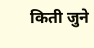किती जुने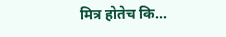मित्र होतेच कि...